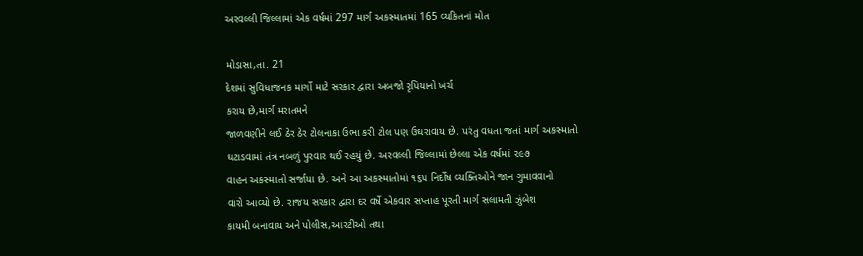અરવલ્લી જિલ્લામાં એક વર્ષમાં 297 માર્ગ અકસ્માતમાં 165 વ્યકિતનાં મોત

મોડાસા,તા. 21
દેશમાં સુવિધાજનક માર્ગો માટે સરકાર દ્વારા અબજો રૃપિયાનો ખર્ચ
કરાય છે,માર્ગ મરાતમને
જાળવણીને લઈ ઠેર ઠેર ટોલનાકા ઉભા કરી ટોલ પણ ઉઘરાવાય છે. પરંતુ વધતા જતાં માર્ગ અકસ્માતો
ઘટાડવામાં તંત્ર નબળું પુરવાર થઈ રહયું છે. અરવલ્લી જિલ્લામાં છેલ્લા એક વર્ષમાં ૨૯૭
વાહન અકસ્માતો સર્જાયા છે. અને આ અકસ્માતોમાં ૧૬૫ નિર્દોષ વ્યક્તિઓને જાન ગુમાવવાનો
વારો આવ્યો છે. રાજય સરકાર દ્વારા દર વર્ષે એકવાર સપ્તાહ પૂરતી માર્ગ સલામતી ઝુંબેશ
કાયમી બનાવાય અને પોલીસ,આરટીઓ તથા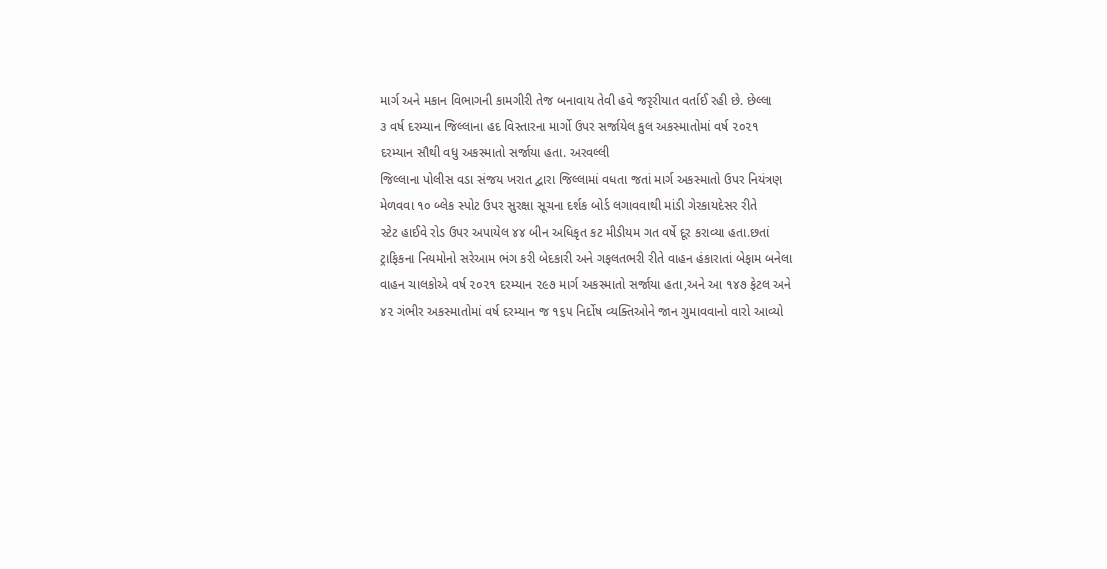માર્ગ અને મકાન વિભાગની કામગીરી તેજ બનાવાય તેવી હવે જરૃરીયાત વર્તાઈ રહી છે. છેલ્લા
૩ વર્ષ દરમ્યાન જિલ્લાના હદ વિસ્તારના માર્ગો ઉપર સર્જાયેલ કુલ અકસ્માતોમાં વર્ષ ૨૦૨૧
દરમ્યાન સૌથી વધુ અકસ્માતો સર્જાયા હતા. અરવલ્લી
જિલ્લાના પોલીસ વડા સંજય ખરાત દ્વારા જિલ્લામાં વધતા જતાં માર્ગ અકસ્માતો ઉપર નિયંત્રણ
મેળવવા ૧૦ બ્લેક સ્પોટ ઉપર સુરક્ષા સૂચના દર્શક બોર્ડ લગાવવાથી માંડી ગેરકાયદેસર રીતે
સ્ટેટ હાઈવે રોડ ઉપર અપાયેલ ૪૪ બીન અધિકૃત કટ મીડીયમ ગત વર્ષે દૂર કરાવ્યા હતા.છતાં
ટ્રાફિકના નિયમોનો સરેઆમ ભંગ કરી બેદકારી અને ગફલતભરી રીતે વાહન હંકારાતાં બેફામ બનેલા
વાહન ચાલકોએ વર્ષ ૨૦૨૧ દરમ્યાન ૨૯૭ માર્ગ અકસ્માતો સર્જાયા હતા,અને આ ૧૪૭ ફેટલ અને
૪૨ ગંભીર અકસ્માતોમાં વર્ષ દરમ્યાન જ ૧૬૫ નિર્દોષ વ્યક્તિઓને જાન ગુમાવવાનો વારો આવ્યો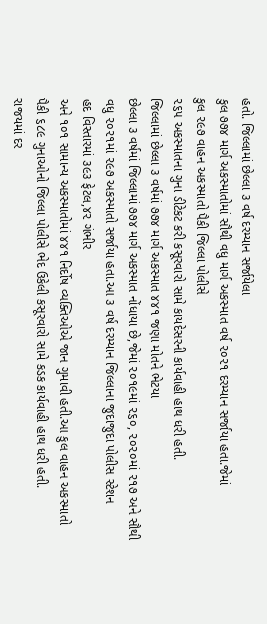હતો. જિલ્લામાં છેલ્લા ૩ વર્ષ દરમ્યાન સર્જાયેલા
કુલ ૭૭૪ માર્ગ અકસ્માતોમાં સૌથી વધુ માર્ગ અકસ્માત વર્ષ ૨૦૨૧ દરમ્યાન સર્જાયા હતા.જેમાં
કુલ ૨૯૭ વાહન અકસ્માતો પૈકી જિલ્લા પોલીસે
૨૬૫ અકસ્માતના ગુના ડીટેકટ કરી કસૂરવારો સામે કાયદેસરની કાર્યવાહી હાથ ધરી હતી.
જિલ્લામાં છેલ્લા ૩ વર્ષમાં ૭૭૪ માર્ગ અકસ્માત ૪૪૧ જણા મોતને ભેટયા
છેલ્લા ૩ વર્ષમાં જિલ્લામાં ૭૭૪ માર્ગ અકસ્માત નોંધાયા છે,જેમાં ૨૦૧૯માં ૨૬૦, ૨૦૨૦માં ૨૧૭ અને સૌથી
વધુ ૨૦૨૧માં ૨૯૭ અકસ્માતો સર્જાયા હતા.આ ૩ વર્ષ દરમ્યાન જિલ્લાના જુદાજુદા પોલીસ સ્ટેશન
હદ વિસ્તારમાં ૩૯૩ ફેટલ,૪૨ ગંભીર
અને ૧૦૧ સામાન્ય અકસ્માતોમાં ૪૪૧ નિર્દોષ વ્યક્તિઓએ જાન ગુમાવી હતી.આ કુલ વાહન અકસ્માતો
પૈકી ૬૮૯ ગુનાઓનો જિલ્લા પોલીસે ભેદ ઉકેલી કસૂરવારો સામે કડક કાર્યવાહી હાથ ધરી હતી.
રાજયમાં દર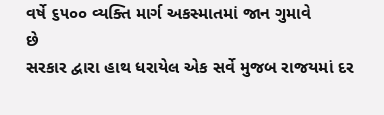વર્ષે ૬૫૦૦ વ્યક્તિ માર્ગ અકસ્માતમાં જાન ગુમાવે
છે
સરકાર દ્વારા હાથ ધરાયેલ એક સર્વે મુજબ રાજયમાં દર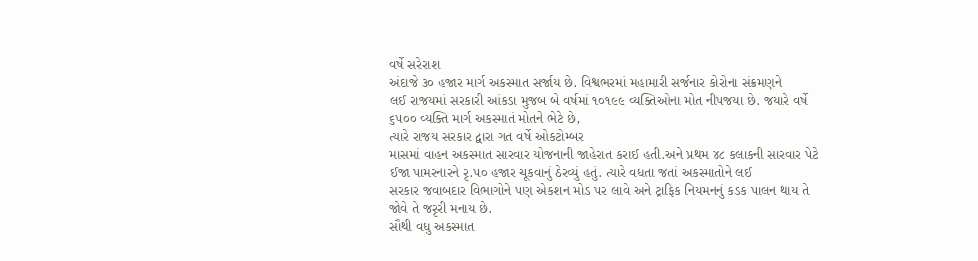વર્ષે સરેરાશ
અંદાજે ૩૦ હજાર માર્ગ અકસ્માત સર્જાય છે. વિશ્વભરમાં મહામારી સર્જનાર કોરોના સંક્રમણને
લઈ રાજયમાં સરકારી આંકડા મુજબ બે વર્ષમાં ૧૦૧૯૯ વ્યક્તિઓના મોત નીપજયા છે. જયારે વર્ષે
૬૫૦૦ વ્યક્તિ માર્ગ અકસ્માતં મોતને ભેટે છે,
ત્યારે રાજય સરકાર દ્વારા ગત વર્ષે ઓકટોમ્બર
માસમાં વાહન અકસ્માત સારવાર યોજનાની જાહેરાત કરાઈ હતી.અને પ્રથમ ૪૮ કલાકની સારવાર પેટે
ઈજા પામરનારને રૃ.૫૦ હજાર ચૂકવાનું ઠેરવ્યું હતું. ત્યારે વધતા જતાં અકસ્માતોને લઈ
સરકાર જવાબદાર વિભાગોને પણ એકશન મોડ પર લાવે અને ટ્રાફિક નિયમનનું કડક પાલન થાય તે
જોવે તે જરૃરી મનાય છે.
સૌથી વધુ અકસ્માત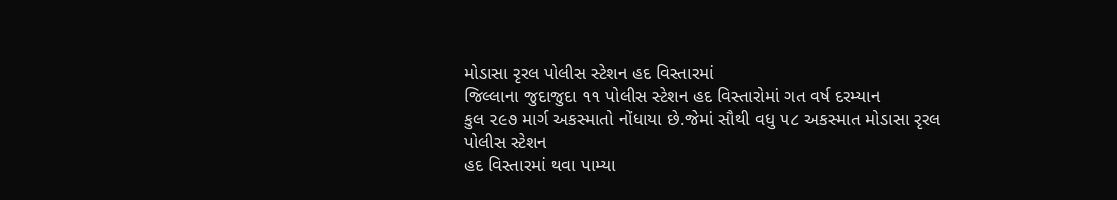મોડાસા રૃરલ પોલીસ સ્ટેશન હદ વિસ્તારમાં
જિલ્લાના જુદાજુદા ૧૧ પોલીસ સ્ટેશન હદ વિસ્તારોમાં ગત વર્ષ દરમ્યાન
કુલ ૨૯૭ માર્ગ અકસ્માતો નોંધાયા છે.જેમાં સૌથી વધુ ૫૮ અકસ્માત મોડાસા રૃરલ પોલીસ સ્ટેશન
હદ વિસ્તારમાં થવા પામ્યા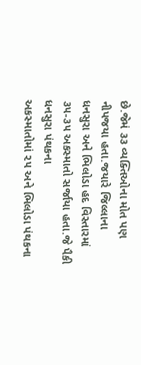છે.જેમં ૩૩ વ્યક્તિઓના મોત પણ નીપજયા હતા.જયારે જિલ્લાના
ધનસુરા અને ભિલોડા હદ વિસ્તારમાં ૩૫-૩૫ અકસ્માતો સર્જાયા હતા.જે પૈકી ધનસુરા પંથકના
અકસ્માતોમાં ૨૫ અને ભિલોડા પંથકના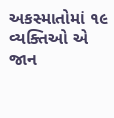અકસ્માતોમાં ૧૯ વ્યક્તિઓ એ જાન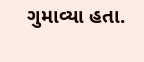ગુમાવ્યા હતા.